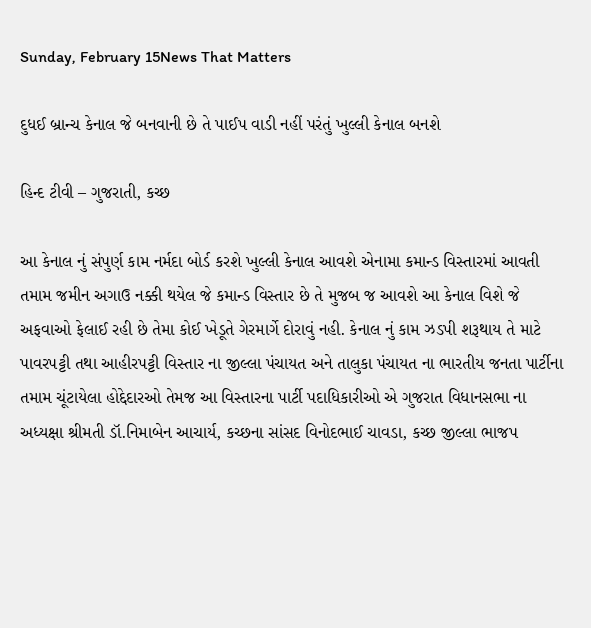Sunday, February 15News That Matters

દુધઈ બ્રાન્ચ કેનાલ જે બનવાની છે તે પાઈપ વાડી નહીં પરંતું ખુલ્લી કેનાલ બનશે

હિન્દ ટીવી – ગુજરાતી, કચ્છ

આ કેનાલ નું સંપુર્ણ કામ નર્મદા બોર્ડ કરશે ખુલ્લી કેનાલ આવશે એનામા કમાન્ડ વિસ્તારમાં આવતી તમામ જમીન અગાઉ નક્કી થયેલ જે કમાન્ડ વિસ્તાર છે તે મુજબ જ આવશે આ કેનાલ વિશે જે અફવાઓ ફેલાઈ રહી છે તેમા કોઈ ખેડૂતે ગેરમાર્ગે દોરાવું નહી. કેનાલ નું કામ ઝડપી શરૂથાય તે માટે પાવરપટ્ટી તથા આહીરપટ્ટી વિસ્તાર ના જીલ્લા પંચાયત અને તાલુકા પંચાયત ના ભારતીય જનતા પાર્ટીના તમામ ચૂંટાયેલા હોદ્દેદારઓ તેમજ આ વિસ્તારના પાર્ટી પદાધિકારીઓ એ ગુજરાત વિધાનસભા ના અધ્યક્ષા શ્રીમતી ડૉ.નિમાબેન આચાર્ય, કચ્છના સાંસદ વિનોદભાઈ ચાવડા, કચ્છ જીલ્લા ભાજપ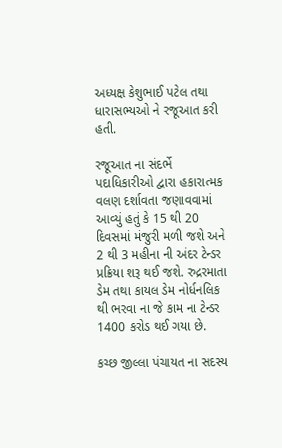અધ્યક્ષ કેશુભાઈ પટેલ તથા ધારાસભ્યઓ ને રજૂઆત કરી હતી.

રજૂઆત ના સંદર્ભે પદાધિકારીઓ દ્વારા હકારાત્મક વલણ દર્શાવતા જણાવવામાં આવ્યું હતું કે 15 થી 20 દિવસમાં મંજુરી મળી જશે અને 2 થી 3 મહીના ની અંદર ટેન્ડર પ્રક્રિયા શરૂ થઈ જશે. રુદ્રરમાતા ડેમ તથા કાયલ ડેમ નોર્ધનલિક થી ભરવા ના જે કામ ના ટેન્ડર 1400 કરોડ થઈ ગયા છે.

કચ્છ જીલ્લા પંચાયત ના સદસ્ય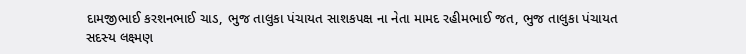દામજીભાઈ કરશનભાઈ ચાડ, ભુજ તાલુકા પંચાયત સાશકપક્ષ ના નેતા મામદ રહીમભાઈ જત, ભુજ તાલુકા પંચાયત સદસ્ય લક્ષ્મણ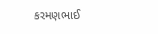કરમણભાઈ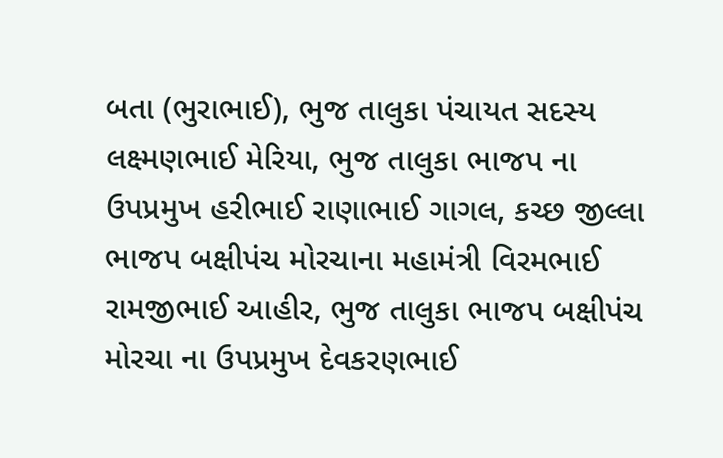બતા (ભુરાભાઈ), ભુજ તાલુકા પંચાયત સદસ્ય લક્ષ્મણભાઈ મેરિયા, ભુજ તાલુકા ભાજપ ના ઉપપ્રમુખ હરીભાઈ રાણાભાઈ ગાગલ, કચ્છ જીલ્લા ભાજપ બક્ષીપંચ મોરચાના મહામંત્રી વિરમભાઈ રામજીભાઈ આહીર, ભુજ તાલુકા ભાજપ બક્ષીપંચ મોરચા ના ઉપપ્રમુખ દેવકરણભાઈ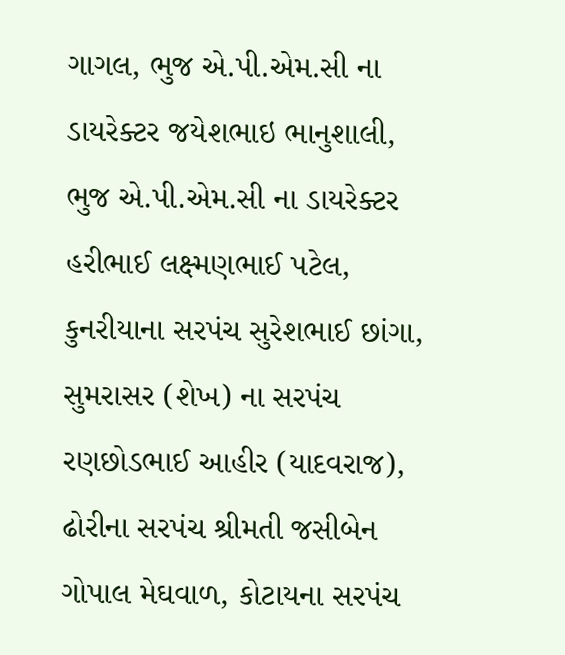ગાગલ, ભુજ એ.પી.એમ.સી ના ડાયરેક્ટર જયેશભાઇ ભાનુશાલી, ભુજ એ.પી.એમ.સી ના ડાયરેક્ટર હરીભાઈ લક્ષ્મણભાઈ પટેલ, કુનરીયાના સરપંચ સુરેશભાઈ છાંગા, સુમરાસર (શેખ) ના સરપંચ રણછોડભાઈ આહીર (યાદવરાજ), ઢોરીના સરપંચ શ્રીમતી જસીબેન ગોપાલ મેઘવાળ, કોટાયના સરપંચ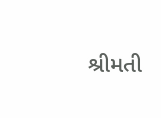શ્રીમતી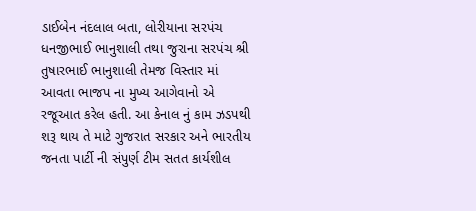ડાઈબેન નંદલાલ બતા, લોરીયાના સરપંચ ધનજીભાઈ ભાનુશાલી તથા જુરાના સરપંચ શ્રી તુષારભાઈ ભાનુશાલી તેમજ વિસ્તાર માં આવતા ભાજપ ના મુખ્ય આગેવાનો એ રજૂઆત કરેલ હતી. આ કેનાલ નું કામ ઝડપથી શરૂ થાય તે માટે ગુજરાત સરકાર અને ભારતીય જનતા પાર્ટી ની સંપુર્ણ ટીમ સતત કાર્યશીલ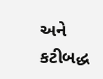અને કટીબદ્ધ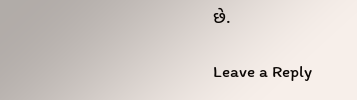છે.

Leave a Reply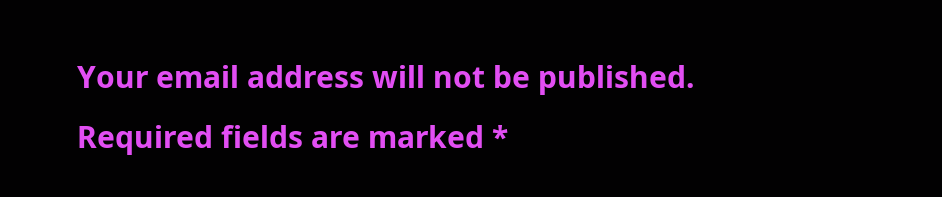Your email address will not be published. Required fields are marked *